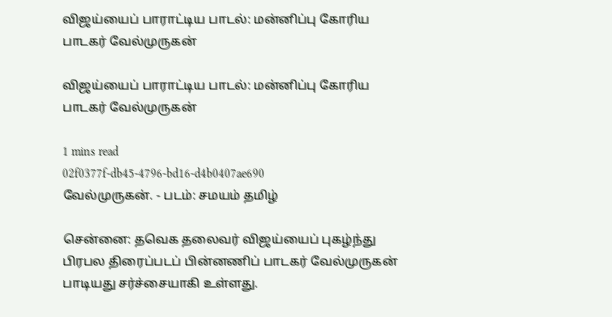விஜய்யைப் பாராட்டிய பாடல்: மன்னிப்பு கோரிய பாடகர் வேல்முருகன்

விஜய்யைப் பாராட்டிய பாடல்: மன்னிப்பு கோரிய பாடகர் வேல்முருகன்

1 mins read
02f0377f-db45-4796-bd16-d4b0407ae690
வேல்முருகன். - படம்: சமயம் தமிழ்

சென்னை: தவெக தலைவர் விஜய்யைப் புகழ்ந்து பிரபல திரைப்படப் பின்னணிப் பாடகர் வேல்முருகன் பாடியது சர்ச்சையாகி உள்ளது.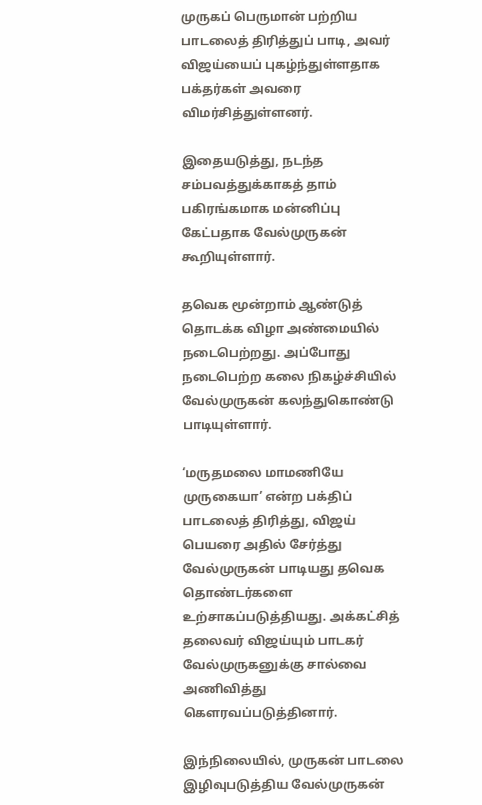முருகப் பெருமான் பற்றிய பாடலைத் திரித்துப் பாடி, அவர் விஜய்யைப் புகழ்ந்துள்ளதாக பக்தர்கள் அவரை விமர்சித்துள்ளனர்.

இதையடுத்து, நடந்த சம்பவத்துக்காகத் தாம் பகிரங்கமாக மன்னிப்பு கேட்பதாக வேல்முருகன் கூறியுள்ளார்.

தவெக மூன்றாம் ஆண்டுத் தொடக்க விழா அண்மையில் நடைபெற்றது. அப்போது நடைபெற்ற கலை நிகழ்ச்சியில் வேல்முருகன் கலந்துகொண்டு பாடியுள்ளார்.

‘மருதமலை மாமணியே முருகையா’ என்ற பக்திப் பாடலைத் திரித்து, விஜய் பெயரை அதில் சேர்த்து வேல்முருகன் பாடியது தவெக தொண்டர்களை உற்சாகப்படுத்தியது. அக்கட்சித் தலைவர் விஜய்யும் பாடகர் வேல்முருகனுக்கு சால்வை அணிவித்து கௌரவப்படுத்தினார்.

இந்நிலையில், முருகன் பாடலை இழிவுபடுத்திய வேல்முருகன்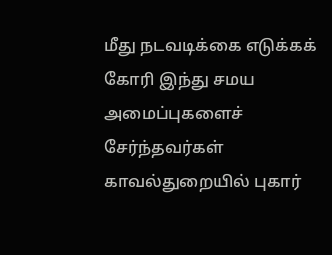மீது நடவடிக்கை எடுக்கக் கோரி இந்து சமய அமைப்புகளைச் சேர்ந்தவர்கள் காவல்துறையில் புகார்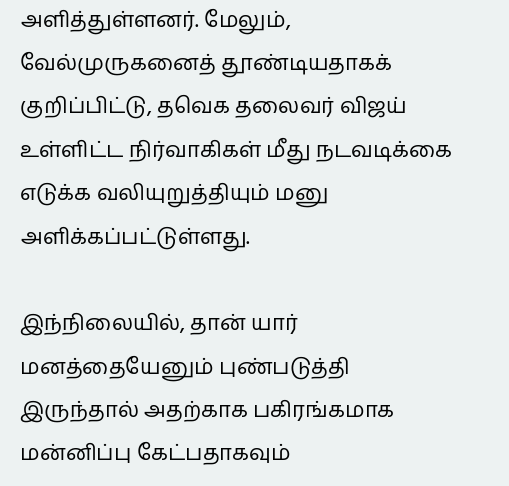அளித்துள்ளனர். மேலும், வேல்முருகனைத் தூண்டியதாகக் குறிப்பிட்டு, தவெக தலைவர் விஜய் உள்ளிட்ட நிர்வாகிகள் மீது நடவடிக்கை எடுக்க வலியுறுத்தியும் மனு அளிக்கப்பட்டுள்ளது.

இந்நிலையில், தான் யார் மனத்தையேனும் புண்படுத்தி இருந்தால் அதற்காக பகிரங்கமாக மன்னிப்பு கேட்பதாகவும்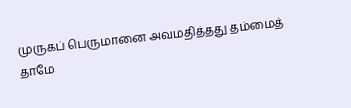முருகப் பெருமானை அவமதித்தது தம்மைத் தாமே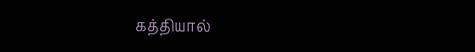கத்தியால்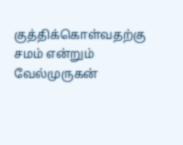குத்திக்கொள்வதற்கு சமம் என்றும் வேல்முருகன்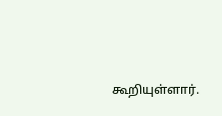கூறியுள்ளார்.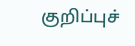குறிப்புச்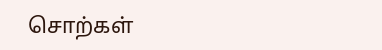சொற்கள்